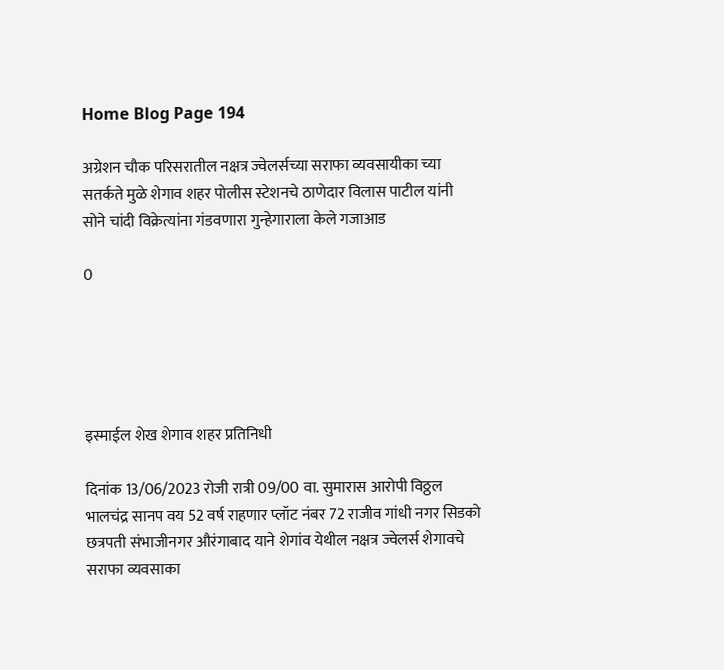Home Blog Page 194

अग्रेशन चौक परिसरातील नक्षत्र ज्वेलर्सच्या सराफा व्यवसायीका च्या सतर्कते मुळे शेगाव शहर पोलीस स्टेशनचे ठाणेदार विलास पाटील यांनी सोने चांदी विक्रेत्यांना गंडवणारा गुन्हेगाराला केले गजाआड

0





इस्माईल शेख शेगाव शहर प्रतिनिधी

दिनांक 13/06/2023 रोजी रात्री 09/00 वा. सुमारास आरोपी विठ्ठल भालचंद्र सानप वय 52 वर्ष राहणार प्लॉट नंबर 72 राजीव गांधी नगर सिडको छत्रपती संभाजीनगर औरंगाबाद याने शेगांव येथील नक्षत्र ज्वेलर्स शेगावचे सराफा व्यवसाका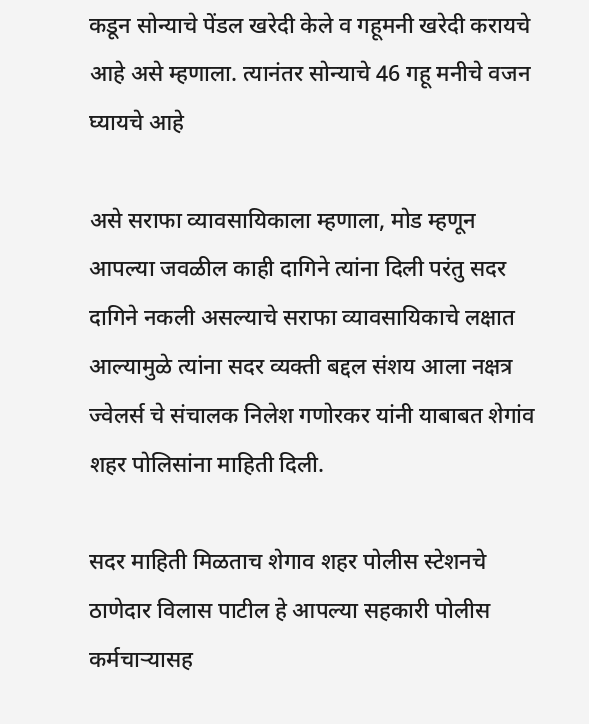कडून सोन्याचे पेंडल खरेदी केले व गहूमनी खरेदी करायचे आहे असे म्हणाला. त्यानंतर सोन्याचे 46 गहू मनीचे वजन घ्यायचे आहे

असे सराफा व्यावसायिकाला म्हणाला, मोड म्हणून आपल्या जवळील काही दागिने त्यांना दिली परंतु सदर दागिने नकली असल्याचे सराफा व्यावसायिकाचे लक्षात आल्यामुळे त्यांना सदर व्यक्ती बद्दल संशय आला नक्षत्र ज्वेलर्स चे संचालक निलेश गणोरकर यांनी याबाबत शेगांव शहर पोलिसांना माहिती दिली.

सदर माहिती मिळताच शेगाव शहर पोलीस स्टेशनचे ठाणेदार विलास पाटील हे आपल्या सहकारी पोलीस कर्मचाऱ्यासह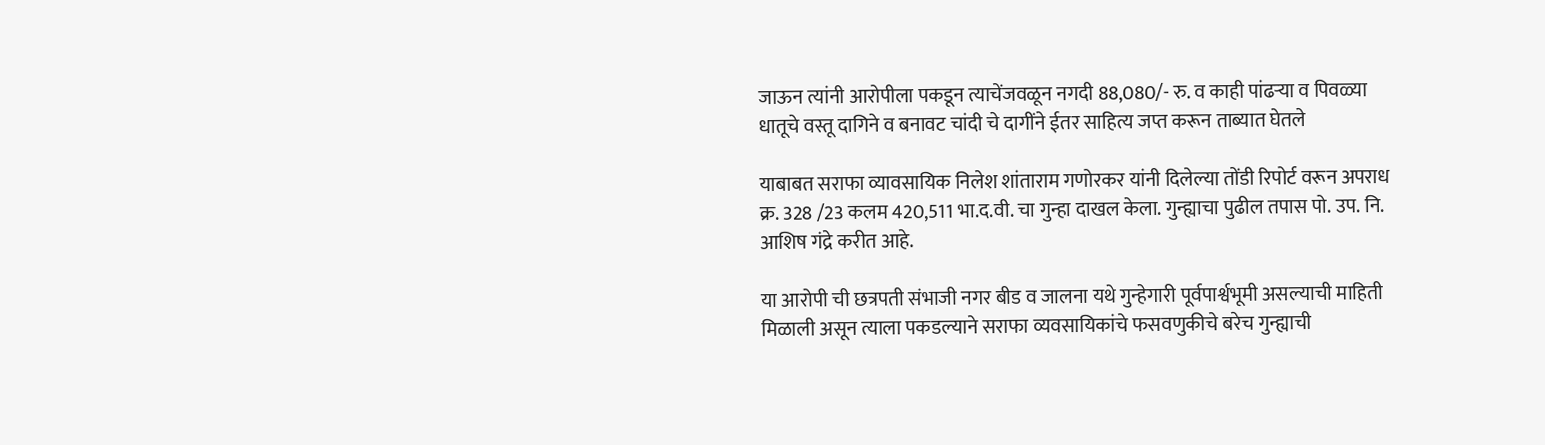जाऊन त्यांनी आरोपीला पकडून त्याचेंजवळून नगदी 88,080/- रु. व काही पांढऱ्या व पिवळ्या धातूचे वस्तू दागिने व बनावट चांदी चे दागींने ईतर साहित्य जप्त करून ताब्यात घेतले

याबाबत सराफा व्यावसायिक निलेश शांताराम गणोरकर यांनी दिलेल्या तोंडी रिपोर्ट वरून अपराध क्र. 328 /23 कलम 420,511 भा.द.वी. चा गुन्हा दाखल केला. गुन्ह्याचा पुढील तपास पो. उप. नि. आशिष गंद्रे करीत आहे.

या आरोपी ची छत्रपती संभाजी नगर बीड व जालना यथे गुन्हेगारी पूर्वपार्श्वभूमी असल्याची माहिती मिळाली असून त्याला पकडल्याने सराफा व्यवसायिकांचे फसवणुकीचे बरेच गुन्ह्याची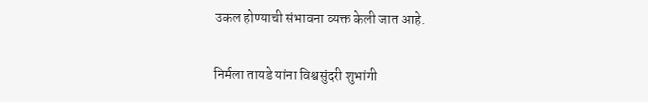उकल होण्याची संभावना व्यक्त केली जात आहे.

निर्मला तायडे यांना विश्वसुंदरी शुभांगी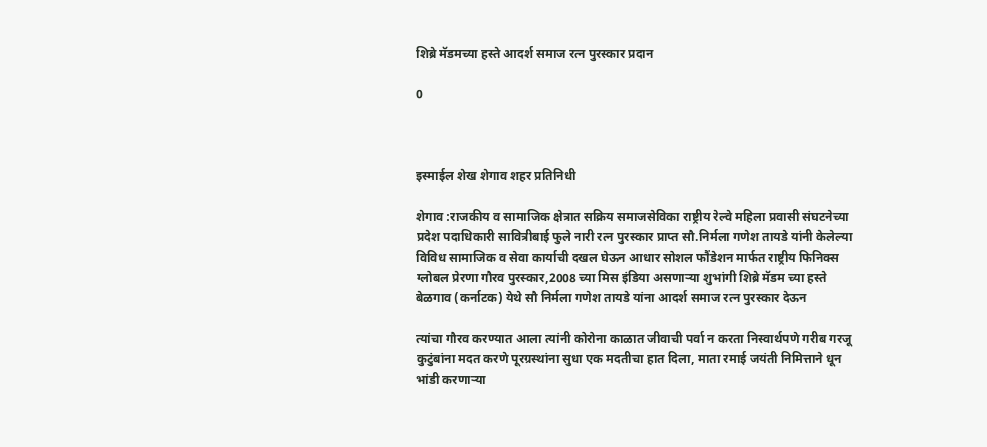शिब्रे मॅडमच्या हस्ते आदर्श समाज रत्न पुरस्कार प्रदान

0



इस्माईल शेख शेगाव शहर प्रतिनिधी

शेगाव :राजकीय व सामाजिक क्षेत्रात सक्रिय समाजसेविका राष्ट्रीय रेल्वे महिला प्रवासी संघटनेच्या प्रदेश पदाधिकारी सावित्रीबाई फुले नारी रत्न पुरस्कार प्राप्त सौ.निर्मला गणेश तायडे यांनी केलेल्या विविध सामाजिक व सेवा कार्याची दखल घेऊन आधार सोशल फौंडेशन मार्फत राष्ट्रीय फिनिक्स ग्लोबल प्रेरणा गौरव पुरस्कार,2008 च्या मिस इंडिया असणाऱ्या शुभांगी शिब्रे मॅडम च्या हस्ते बेळगाव (कर्नाटक) येथे सौ निर्मला गणेश तायडे यांना आदर्श समाज रत्न पुरस्कार देऊन

त्यांचा गौरव करण्यात आला त्यांनी कोरोना काळात जीवाची पर्वा न करता निस्वार्थपणे गरीब गरजू कुटुंबांना मदत करणे पूरग्रस्थांना सुधा एक मदतीचा हात दिला, माता रमाई जयंती निमित्ताने धून भांडी करणाऱ्या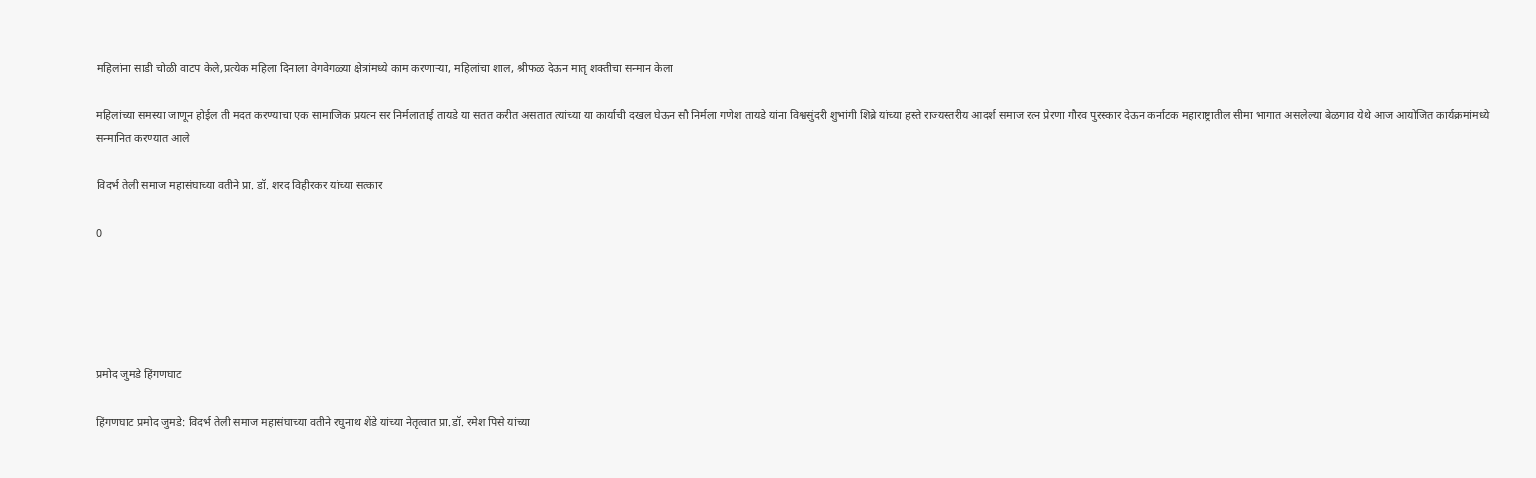महिलांना साडी चोळी वाटप केले,प्रत्येक महिला दिनाला वेगवेगळ्या क्षेत्रांमध्ये काम करणाऱ्या, महिलांचा शाल, श्रीफळ देऊन मातृ शक्तीचा सन्मान केला

महिलांच्या समस्या जाणून होईल ती मदत करण्याचा एक सामाजिक प्रयत्न सर निर्मलाताई तायडे या सतत करीत असतात त्यांच्या या कार्याची दखल घेऊन सौ निर्मला गणेश तायडे यांना विश्वसुंदरी शुभांगी शिब्रे यांच्या हस्ते राज्यस्तरीय आदर्श समाज रत्न प्रेरणा गौरव पुरस्कार देऊन कर्नाटक महाराष्ट्रातील सीमा भागात असलेल्या बेळगाव येथे आज आयोजित कार्यक्रमांमध्ये सन्मानित करण्यात आले

विदर्भ तेली समाज महासंघाच्या वतीने प्रा. डॉ. शरद विहीरकर यांच्या सत्कार

0





प्रमोद जुमडे हिंगणघाट

हिंगणघाट प्रमोद जुमडे: विदर्भ तेली समाज महासंघाच्या वतीने रघुनाथ शेंडे यांच्या नेतृत्वात प्रा.डॉ. रमेश पिसे यांच्या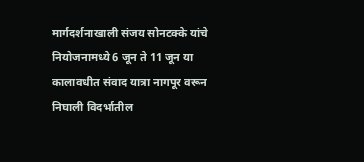मार्गदर्शनाखाली संजय सोनटक्के यांचे नियोजनामध्ये 6 जून ते 11 जून या कालावधीत संवाद यात्रा नागपूर वरून निघाली विदर्भातील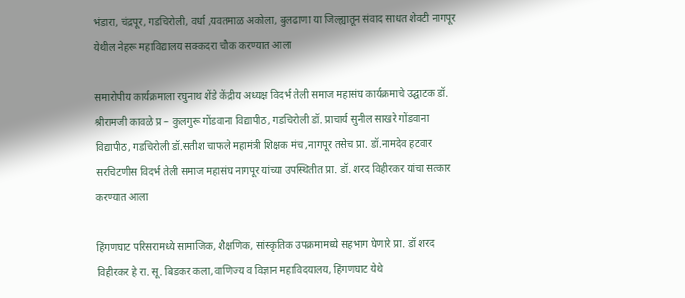भंडारा, चंद्रपूर, गडचिरोली, वर्धा ,यवतमाळ अकोला, बुलढाणा या जिल्ह्यातून संवाद साधत शेवटी नागपूर येथील नेहरू महाविद्यालय सक्कदरा चौक करण्यात आला

समारोपीय कार्यक्रमाला रघुनाथ शेंडे केंद्रीय अध्यक्ष विदर्भ तेली समाज महासंघ कार्यक्रमाचे उद्घाटक डॉ. श्रीरामजी कावळे प्र – कुलगुरू गोंडवाना विद्यापीठ, गडचिरोली डॉ. प्राचार्य सुनील साखरे गोंडवाना विद्यापीठ, गडचिरोली डॉ.सतीश चाफले महामंत्री शिक्षक मंच ,नागपूर तसेच प्रा. डॉ.नामदेव हटवार सरचिटणीस विदर्भ तेली समाज महासंघ नागपूर यांच्या उपस्थितीत प्रा. डॉ. शरद विहीरकर यांचा सत्कार करण्यात आला

हिंगणघाट परिसरामध्ये सामाजिक, शैक्षणिक, सांस्कृतिक उपक्रमामध्ये सहभाग घेणारे प्रा. डॉ शरद विहीरकर हे रा. सू. बिडकर कला,वाणिज्य व विज्ञान महाविदयालय, हिंगणघाट येथे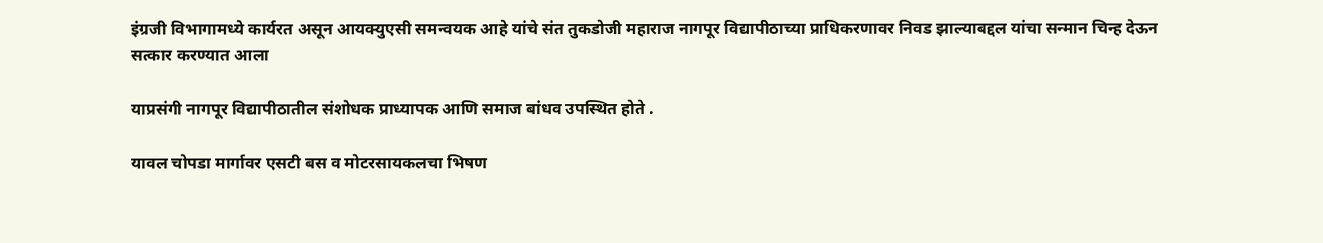इंग्रजी विभागामध्ये कार्यरत असून आयक्युएसी समन्वयक आहे यांचे संत तुकडोजी महाराज नागपूर विद्यापीठाच्या प्राधिकरणावर निवड झाल्याबद्दल यांचा सन्मान चिन्ह देऊन सत्कार करण्यात आला

याप्रसंगी नागपूर विद्यापीठातील संशोधक प्राध्यापक आणि समाज बांधव उपस्थित होते .

यावल चोपडा मार्गावर एसटी बस व मोटरसायकलचा भिषण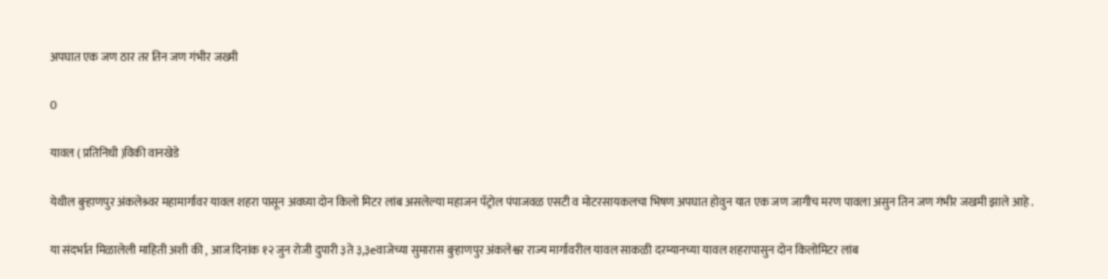अपघात एक जण ठार तर तिन जण गंभीर जख्मी

0

यावल ( प्रतिनिधी )विकी वानखेडे

येथील बुऱ्हाणपुर अंकलेश्र्वर महामार्गावर यावल शहरा पासून अवघ्या दोन किलो मिटर लांब असलेल्या महाजन पॅट्रोल पंपाजवळ एसटी व मोटरसायकलचा भिषण अपघात होवुन यात एक जण जागीच मरण पावला असुन तिन जण गंभीर जखमी झाले आहे .

या संदर्भात मिळालेली माहिती अशी की , आज दिनांक १२ जुन रोजी दुपारी ३ते ३,३eवाजेच्या सुमारास बुऱ्हाणपुर अंकलेश्वर राज्य मार्गावरील यावल साकळी दरम्यानच्या यावल शहरापासुन दोन किलोमिटर लांब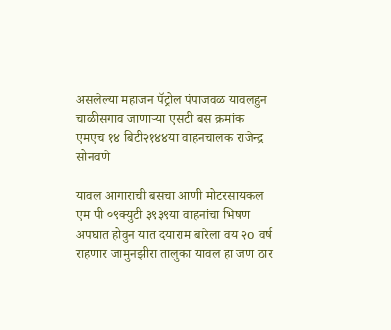असलेल्या महाजन पॅट्रोल पंपाजवळ यावलहुन चाळीसगाव जाणाऱ्या एसटी बस क्रमांक एमएच १४ बिटी२१४४या वाहनचालक राजेन्द्र सोनवणे

यावल आगाराची बसचा आणी मोटरसायकल एम पी ०९क्युटी ३९३९या वाहनांचा भिषण अपघात होवुन यात दयाराम बारेला वय २o वर्ष राहणार जामुनझीरा तालुका यावल हा जण ठार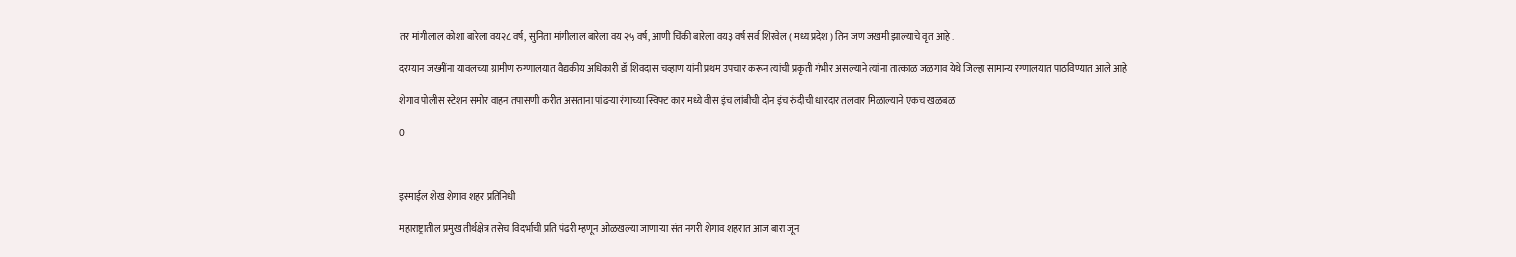तर मांगीलाल कोशा बारेला वय२८ वर्ष, सुनिता मांगीलाल बारेला वय २५ वर्ष, आणी चिंकी बारेला वय३ वर्ष सर्व शिरवेल ( मध्य प्रदेश ) तिन जण जखमी झाल्याचे वृत आहे .

दरम्यान जख्मींना यावलच्या ग्रामीण रुग्णालयात वैद्यकीय अधिकारी डॉ शिवदास चव्हाण यांनी प्रथम उपचार करून त्यांची प्रकृती गंभीर असल्याने त्यांना तात्काळ जळगाव येथे जिल्हा सामान्य रग्णालयात पाठविण्यात आले आहे

शेगाव पोलीस स्टेशन समोर वाहन तपासणी करीत असताना पांढऱ्या रंगाच्या स्विफ्ट कार मध्ये वीस इंच लांबीची दोन इंच रुंदीची धारदार तलवार मिळाल्याने एकच खळबळ

0



इस्माईल शेख शेगाव शहर प्रतिनिधी

महाराष्ट्रातील प्रमुख तीर्थक्षेत्र तसेच विदर्भाची प्रति पंढरी म्हणून ओळखल्या जाणाऱ्या संत नगरी शेगाव शहरात आज बारा जून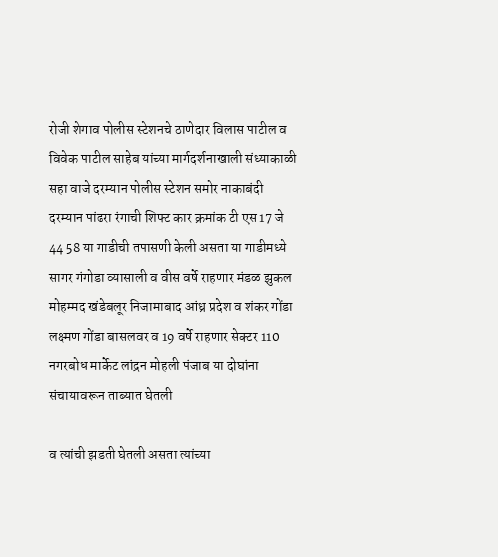रोजी शेगाव पोलीस स्टेशनचे ठाणेदार विलास पाटील व विवेक पाटील साहेब यांच्या मार्गदर्शनाखाली संध्याकाळी सहा वाजे दरम्यान पोलीस स्टेशन समोर नाकाबंदी दरम्यान पांढरा रंगाची शिफ्ट कार क्रमांक टी एस 17 जे 44 58 या गाडीची तपासणी केली असता या गाडीमध्ये सागर गंगोडा व्यासाली व वीस वर्षे राहणार मंडळ झुकल मोहम्मद खंडेबलूर निजामाबाद आंध्र प्रदेश व शंकर गोंडा लक्ष्मण गोंडा बासलवर व 19 वर्षे राहणार सेक्टर 110 नगरबोध मार्केट लांद्रन मोहली पंजाब या दोघांना संचायावरून ताब्यात घेतली

व त्यांची झडती घेतली असता त्यांच्या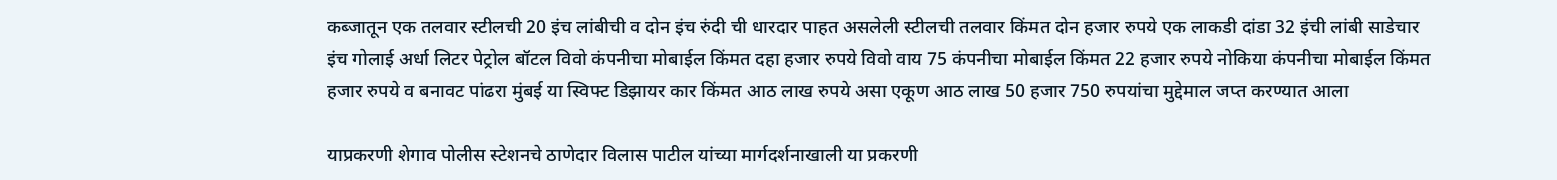कब्जातून एक तलवार स्टीलची 20 इंच लांबीची व दोन इंच रुंदी ची धारदार पाहत असलेली स्टीलची तलवार किंमत दोन हजार रुपये एक लाकडी दांडा 32 इंची लांबी साडेचार इंच गोलाई अर्धा लिटर पेट्रोल बॉटल विवो कंपनीचा मोबाईल किंमत दहा हजार रुपये विवो वाय 75 कंपनीचा मोबाईल किंमत 22 हजार रुपये नोकिया कंपनीचा मोबाईल किंमत हजार रुपये व बनावट पांढरा मुंबई या स्विफ्ट डिझायर कार किंमत आठ लाख रुपये असा एकूण आठ लाख 50 हजार 750 रुपयांचा मुद्देमाल जप्त करण्यात आला

याप्रकरणी शेगाव पोलीस स्टेशनचे ठाणेदार विलास पाटील यांच्या मार्गदर्शनाखाली या प्रकरणी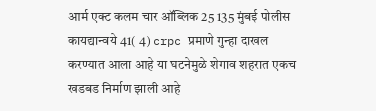आर्म एक्ट कलम चार ऑब्लिक 25 135 मुंबई पोलीस कायद्यान्वये 41( 4) crpc प्रमाणे गुन्हा दाखल करण्यात आला आहे या घटनेमुळे शेगाव शहरात एकच खडबड निर्माण झाली आहे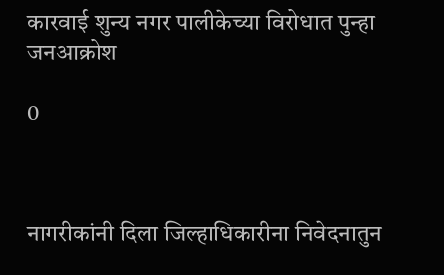कारवाई शुन्य नगर पालीकेच्या विरोधात पुन्हा जनआक्रोश

0



नागरीकांनी दिला जिल्हाधिकारीना निवेदनातुन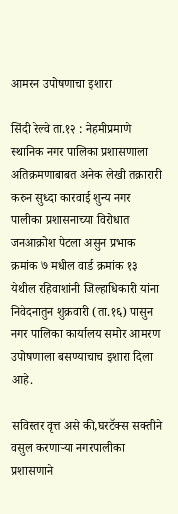आमरन उपोषणाचा इशारा

सिंदी रेल्वे ता.१२ : नेहमीप्रमाणे स्थानिक नगर पालिका प्रशासणाला अतिक्रमणाबाबत अनेक लेखी तक्रारारी करुन सुध्दा कारवाई शुन्य नगर पालीका प्रशासनाच्या विरोधात जनआक्रोश पेटला असुन प्रभाक क्रमांक ७ मधील वार्ड क्रमांक १३ येथील रहिवाशांनी जिल्हाधिकारी यांना निवेदनातुन शुक्रवारी (ता.१६) पासुन नगर पालिका कार्यालय समोर आमरण उपोषणाला बसण्याचाच इशारा दिला आहे.

सविस्तर वृत्त असे की,घरटॅक्स सक्तीने वसुल करणार्‍या नगरपालीका प्रशासणाने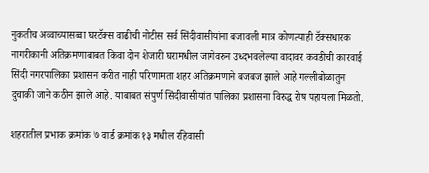नुकतीच अव्वाच्यासव्वा घरटॅक्स वाढीची नोटीस सर्व सिंदीवासीयांना बजावली मात्र कोणत्याही टॅक्सधारक नागरीकानी अतिक्रमणाबाबत किवा दोन शेजारी घरामधील जागेवरुन उध्दभवलेल्या वादावर कवडीची कारवाई सिंदी नगरपालिका प्रशासन करीत नाही परिणामता शहर अतिक्रमणाने बजबज झाले आहे गल्लीबोळातुन दुचाकी जाने कठीन झाले आहे. याबाबत संपुर्ण सिंदीवासीयांत पालिका प्रशासना विरुद्ध रोष पहायला मिळतो.

शहरातील प्रभाक क्रमांक ७ वार्ड क्रमांक १३ मधील रहिवासी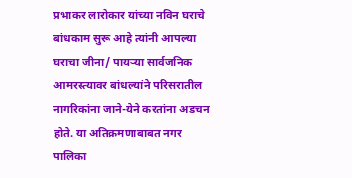प्रभाकर लारोकार यांच्या नविन घराचे बांधकाम सुरू आहे त्यांनी आपल्या घराचा जीना/ पायर्‍या सार्वजनिक आमरस्त्यावर बांधल्यांने परिसरातील नागरिकांना जाने-येने करतांना अडचन होते. या अतिक्रमणाबाबत नगर पालिका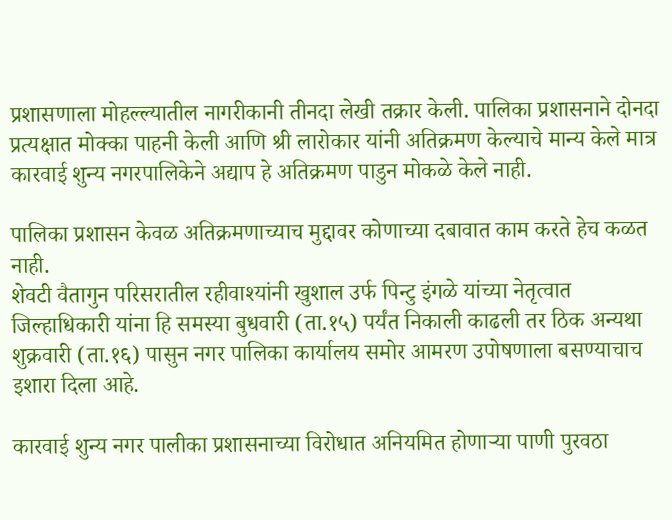प्रशासणाला मोहल्ल्यातील नागरीकानी तीनदा लेखी तक्रार केली. पालिका प्रशासनाने दोनदा प्रत्यक्षात मोक्का पाहनी केली आणि श्री लारोकार यांनी अतिक्रमण केल्याचे मान्य केले मात्र कारवाई शुन्य नगरपालिकेने अद्याप हे अतिक्रमण पाडुन मोकळे केले नाही.

पालिका प्रशासन केवळ अतिक्रमणाच्याच मुद्दावर कोणाच्या दबावात काम करते हेच कळत नाही.
शेवटी वैतागुन परिसरातील रहीवाश्यांनी खुशाल उर्फ पिन्टु इंगळे यांच्या नेतृत्वात जिल्हाधिकारी यांना हि समस्या बुधवारी (ता.१५) पर्यंत निकाली काढली तर ठिक अन्यथा शुक्रवारी (ता.१६) पासुन नगर पालिका कार्यालय समोर आमरण उपोषणाला बसण्याचाच इशारा दिला आहे.

कारवाई शुन्य नगर पालीका प्रशासनाच्या विरोधात अनियमित होणार्‍या पाणी पुरवठा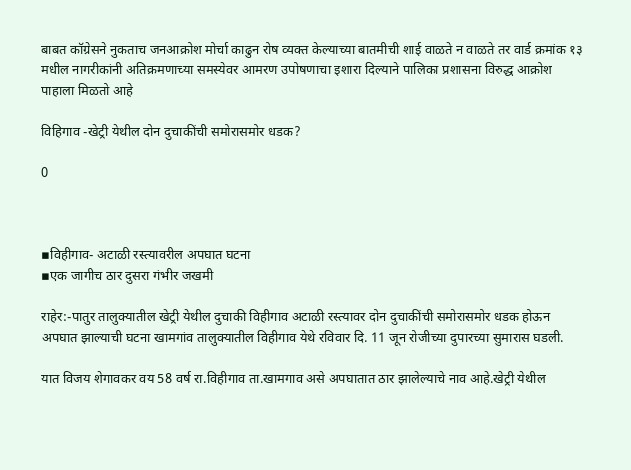बाबत कॉग्रेसने नुकताच जनआक्रोश मोर्चा काढुन रोष व्यक्त केल्याच्या बातमीची शाई वाळते न वाळते तर वार्ड क्रमांक १३ मधील नागरीकांनी अतिक्रमणाच्या समस्येवर आमरण उपोषणाचा इशारा दिल्याने पालिका प्रशासना विरुद्ध आक्रोश पाहाला मिळतो आहे

विहिगाव -खेट्री येथील दोन दुचाकींची समोरासमोर धडक?

0



▪विहीगाव- अटाळी रस्त्यावरील अपघात घटना
▪एक जागीच ठार दुसरा गंभीर जखमी

राहेर:-पातुर तालुक्यातील खेट्री येथील दुचाकी विहीगाव अटाळी रस्त्यावर दोन दुचाकींची समोरासमोर धडक होऊन अपघात झाल्याची घटना खामगांव तालुक्यातील विहीगाव येथे रविवार दि. 11 जून रोजीच्या दुपारच्या सुमारास घडली.

यात विजय शेगावकर वय 58 वर्ष रा.विहीगाव ता.खामगाव असे अपघातात ठार झालेल्याचे नाव आहे.खेट्री येथील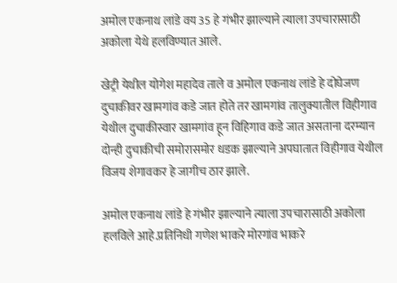अमोल एकनाथ लांडे वय 35 हे गंभीर झाल्याने त्याला उपचारासाठी अकोला येथे हलविण्यात आले.

खेट्री येथील योगेश महादेव ताले व अमोल एकनाथ लांडे हे दोघेजण दुचाकीवर खामगांव कडे जात होते तर खामगांव तालुक्यातील विहीगाव येथील दुचाकीस्वार खामगांव हून विहिगाव कडे जात असताना दरम्यान दोन्ही दुचाकीची समोरासमोर धडक झाल्याने अपघातात विहीगाव येथील विजय शेगावकर हे जागीच ठार झाले.

अमोल एकनाथ लांडे हे गंभीर झाल्याने त्याला उपचारासाठी अकोला हलविले आहे.प्रतिनिधी गणेश भाकरे मोरगांव भाकरे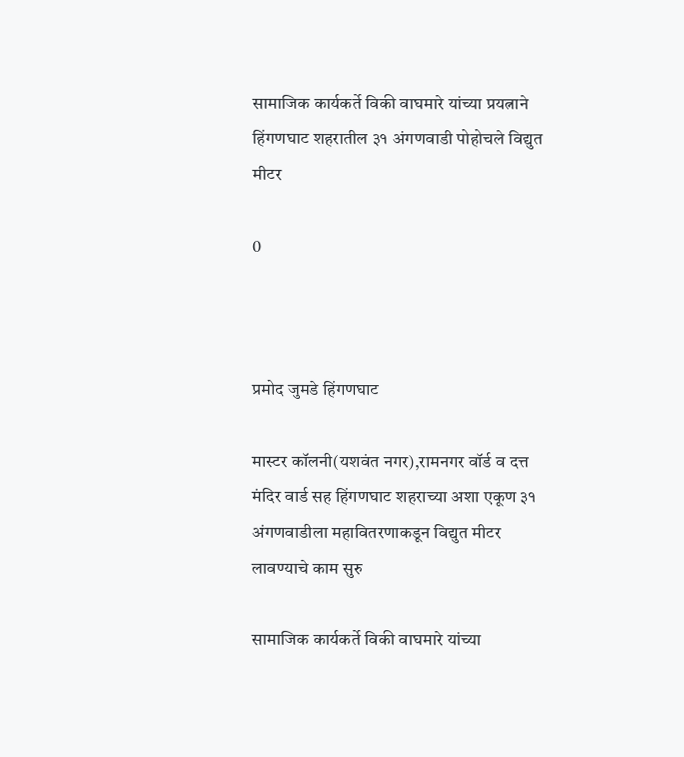सामाजिक कार्यकर्ते विकी वाघमारे यांच्या प्रयत्नाने हिंगणघाट शहरातील ३१ अंगणवाडी पोहोचले विद्युत मीटर

0



प्रमोद जुमडे हिंगणघाट

मास्टर कॉलनी(यशवंत नगर),रामनगर वॉर्ड व दत्त मंदिर वार्ड सह हिंगणघाट शहराच्या अशा एकूण ३१ अंगणवाडीला महावितरणाकडून विद्युत मीटर लावण्याचे काम सुरु

सामाजिक कार्यकर्ते विकी वाघमारे यांच्या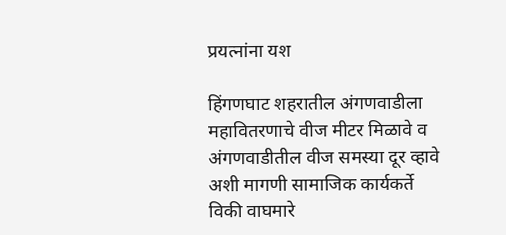प्रयत्नांना यश

हिंगणघाट शहरातील अंगणवाडीला महावितरणाचे वीज मीटर मिळावे व अंगणवाडीतील वीज समस्या दूर व्हावे अशी मागणी सामाजिक कार्यकर्ते विकी वाघमारे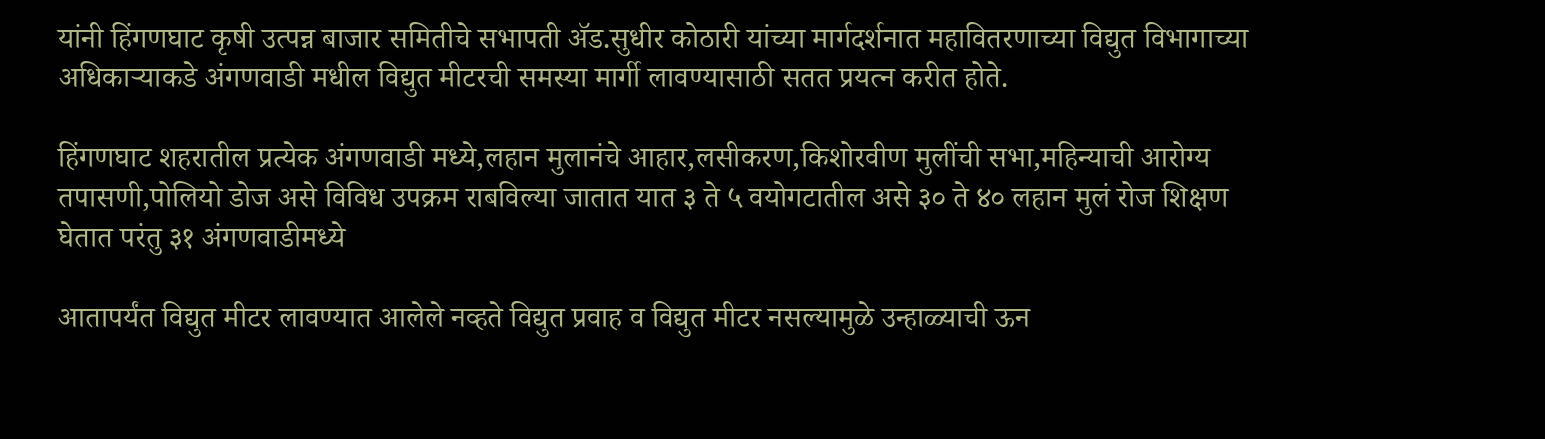यांनी हिंगणघाट कृषी उत्पन्न बाजार समितीचे सभापती ॲड.सुधीर कोठारी यांच्या मार्गदर्शनात महावितरणाच्या विद्युत विभागाच्या अधिकाऱ्याकडे अंगणवाडी मधील विद्युत मीटरची समस्या मार्गी लावण्यासाठी सतत प्रयत्न करीत होते.

हिंगणघाट शहरातील प्रत्येक अंगणवाडी मध्ये,लहान मुलानंचे आहार,लसीकरण,किशोरवीण मुलींची सभा,महिन्याची आरोग्य तपासणी,पोलियो डोज असे विविध उपक्रम राबविल्या जातात यात ३ ते ५ वयोगटातील असे ३० ते ४० लहान मुलं रोज शिक्षण घेतात परंतु ३१ अंगणवाडीमध्ये

आतापर्यंत विद्युत मीटर लावण्यात आलेले नव्हते विद्युत प्रवाह व विद्युत मीटर नसल्यामुळे उन्हाळ्याची ऊन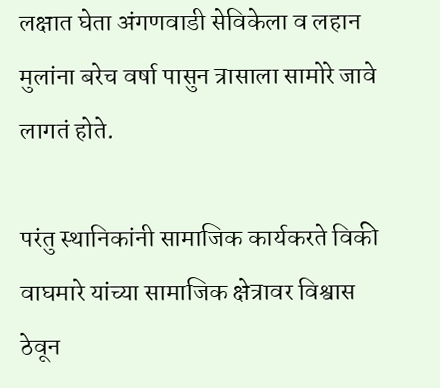लक्षात घेता अंगणवाडी सेविकेला व लहान मुलांना बरेच वर्षा पासुन त्रासाला सामोरे जावे लागतं होते.

परंतु स्थानिकांनी सामाजिक कार्यकरते विकी वाघमारे यांच्या सामाजिक क्षेत्रावर विश्वास ठेवून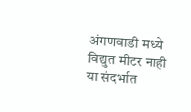अंगणवाडी मध्ये विद्युत मीटर नाही या संदर्भात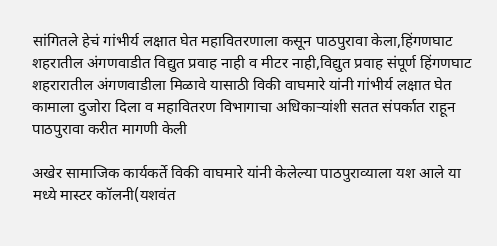सांगितले हेचं गांभीर्य लक्षात घेत महावितरणाला कसून पाठपुरावा केला,हिंगणघाट शहरातील अंगणवाडीत विद्युत प्रवाह नाही व मीटर नाही,विद्युत प्रवाह संपूर्ण हिंगणघाट शहरारातील अंगणवाडीला मिळावे यासाठी विकी वाघमारे यांनी गांभीर्य लक्षात घेत कामाला दुजोरा दिला व महावितरण विभागाचा अधिकाऱ्यांशी सतत संपर्कात राहून पाठपुरावा करीत मागणी केली

अखेर सामाजिक कार्यकर्ते विकी वाघमारे यांनी केलेल्या पाठपुराव्याला यश आले या मध्ये मास्टर कॉलनी(यशवंत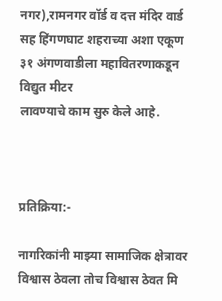नगर),रामनगर वॉर्ड व दत्त मंदिर वार्ड सह हिंगणघाट शहराच्या अशा एकूण ३१ अंगणवाडीला महावितरणाकडून विद्युत मीटर
लावण्याचे काम सुरु केले आहे.



प्रतिक्रिया:-

नागरिकांनी माझ्या सामाजिक क्षेत्रावर विश्वास ठेवला तोच विश्वास ठेवत मि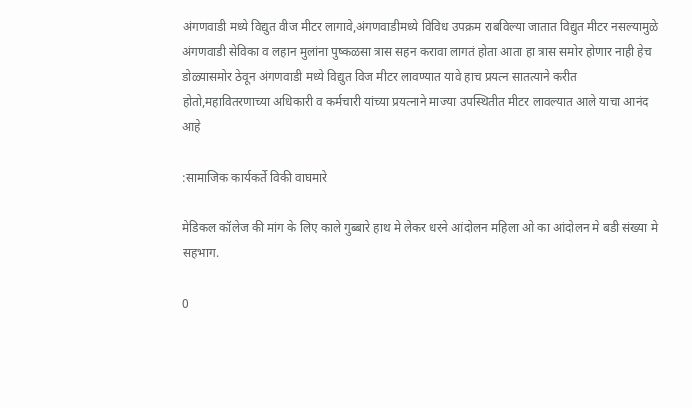अंगणवाडी मध्ये विद्युत वीज मीटर लागावे,अंगणवाडीमध्ये विविध उपक्रम राबविल्या जातात विद्युत मीटर नसल्यामुळे अंगणवाडी सेविका व लहान मुलांना पुष्कळसा त्रास सहन करावा लागतं होता आता हा त्रास समोर होणार नाही हेच डोळ्यासमोर ठेवून अंगणवाडी मध्ये विद्युत विज मीटर लावण्यात यावे हाच प्रयत्न सातत्याने करीत होतो,महावितरणाच्या अधिकारी व कर्मचारी यांच्या प्रयत्नाने माज्या उपस्थितीत मीटर लावल्यात आले याचा आनंद आहे

:सामाजिक कार्यकर्ते विकी वाघमारे

मेडिकल कॉलेज की मांग के लिए काले गुब्बारे हाथ मे लेकर धरने आंदोलन महिला ओ का आंदोलन मे बडी संख्या मे सहभाग.

0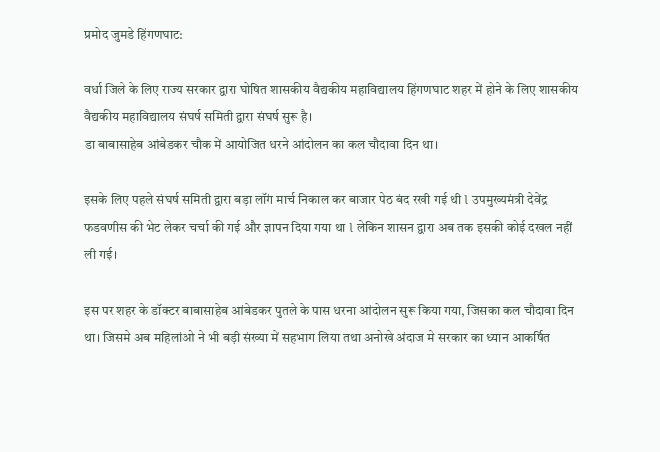प्रमोद जुमडे हिंगणघाट:

वर्धा जिले के लिए राज्य सरकार द्वारा घोषित शासकीय वैद्यकीय महाविद्यालय हिंगणघाट शहर में होने के लिए शासकीय वैद्यकीय महाविद्यालय संघर्ष समिती द्वारा संघर्ष सुरू है।
डा बाबासाहेब आंबेडकर चौक में आयोजित धरने आंदोलन का कल चौदावा दिन था।

इसके लिए पहले संघर्ष समिती द्वारा बड़ा लॉंग मार्च निकाल कर बाजार पेठ बंद रखी गई थी l उपमुख्यमंत्री देवेंद्र फडवणीस की भेट लेकर चर्चा की गई और ज्ञापन दिया गया था l लेकिन शासन द्वारा अब तक इसकी कोई दखल नहीं ली गई।

इस पर शहर के डॉक्टर बाबासाहेब आंबेडकर पुतले के पास धरना आंदोलन सुरू किया गया, जिसका कल चौदावा दिन था। जिसमे अब महिलांओ ने भी बड़ी संख्या में सहभाग लिया तथा अनोखे अंदाज मे सरकार का ध्यान आकर्षित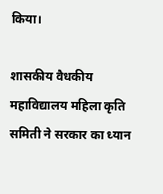किया।

शासकीय वैधकीय महाविद्यालय महिला कृति समिती ने सरकार का ध्यान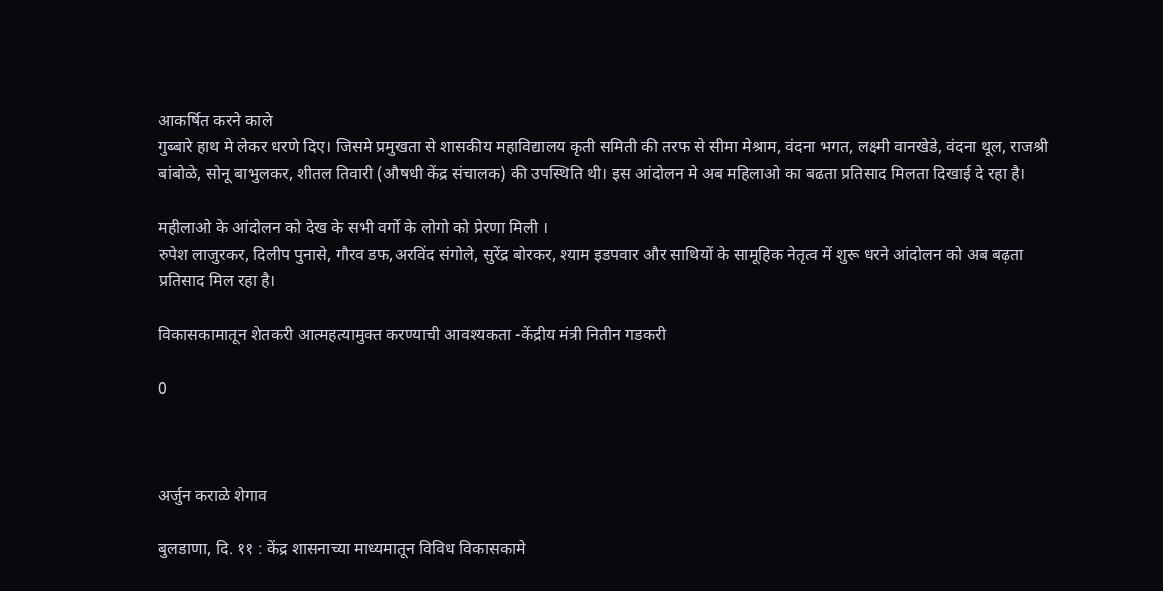आकर्षित करने काले
गुब्बारे हाथ मे लेकर धरणे दिए। जिसमे प्रमुखता से शासकीय महाविद्यालय कृती समिती की तरफ से सीमा मेश्राम, वंदना भगत, लक्ष्मी वानखेडे, वंदना थूल, राजश्री बांबोळे, सोनू बाभुलकर, शीतल तिवारी (औषधी केंद्र संचालक) की उपस्थिति थी। इस आंदोलन मे अब महिलाओ का बढता प्रतिसाद मिलता दिखाई दे रहा है।

महीलाओ के आंदोलन को देख के सभी वर्गो के लोगो को प्रेरणा मिली ।
रुपेश लाजुरकर, दिलीप पुनासे, गौरव डफ,अरविंद संगोले, सुरेंद्र बोरकर, श्याम इडपवार और साथियों के सामूहिक नेतृत्व में शुरू धरने आंदोलन को अब बढ़ता प्रतिसाद मिल रहा है।

विकासकामातून शेतकरी आत्महत्यामुक्त करण्याची आवश्यकता -केंद्रीय मंत्री नितीन गडकरी

0



अर्जुन कराळे शेगाव

बुलडाणा, दि. ११ : केंद्र शासनाच्या माध्यमातून विविध विकासकामे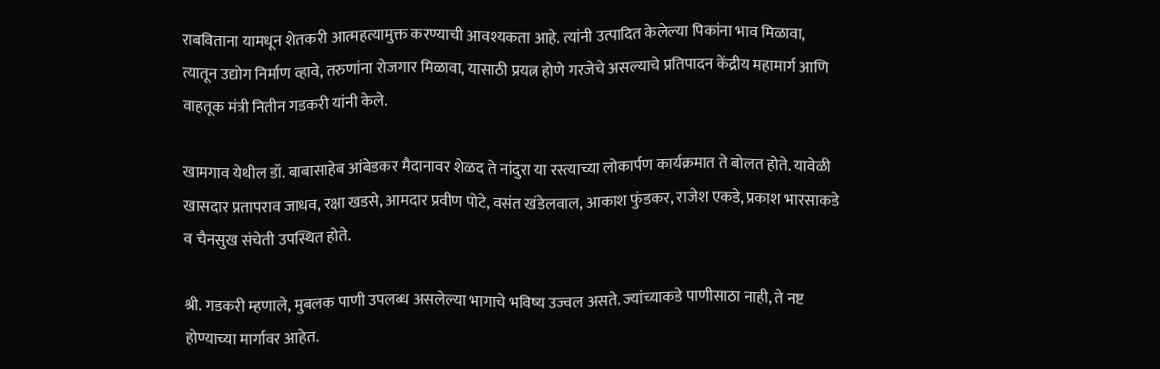राबविताना यामधून शेतकरी आत्महत्यामुक्त करण्याची आवश्यकता आहे. त्यांनी उत्पादित केलेल्या पिकांना भाव मिळावा, त्यातून उद्योग निर्माण व्हावे, तरुणांना रोजगार मिळावा, यासाठी प्रयत्न होणे गरजेचे असल्याचे प्रतिपादन केंद्रीय महामार्ग आणि वाहतूक मंत्री नितीन गडकरी यांनी केले.

खामगाव येथील डॉ. बाबासाहेब आंबेडकर मैदानावर शेळद ते नांदुरा या रस्त्याच्या लोकार्पण कार्यक्रमात ते बोलत होते. यावेळी खासदार प्रतापराव जाधव, रक्षा खडसे, आमदार प्रवीण पोटे, वसंत खंडेलवाल, आकाश फुंडकर, राजेश एकडे, प्रकाश भारसाकडे व चैनसुख संचेती उपस्थित होते.

श्री. गडकरी म्हणाले, मुबलक पाणी उपलब्ध असलेल्या भागाचे भविष्य उज्वल असते. ज्यांच्याकडे पाणीसाठा नाही, ते नष्ट होण्याच्या मार्गावर आहेत.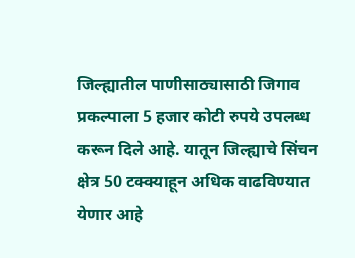जिल्ह्यातील पाणीसाठ्यासाठी जिगाव प्रकल्पाला 5 हजार कोटी रुपये उपलब्ध करून दिले आहे. यातून जिल्ह्याचे सिंचन क्षेत्र 50 टक्क्याहून अधिक वाढविण्यात येणार आहे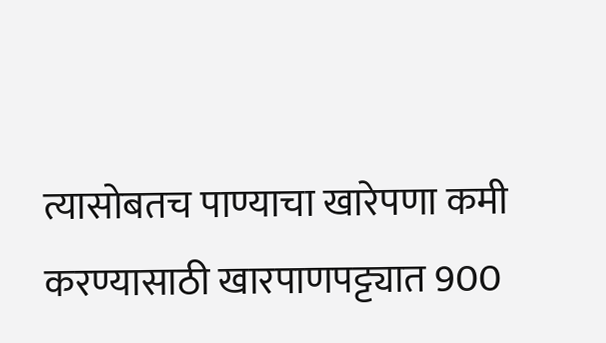त्यासोबतच पाण्याचा खारेपणा कमी करण्यासाठी खारपाणपट्ट्यात 900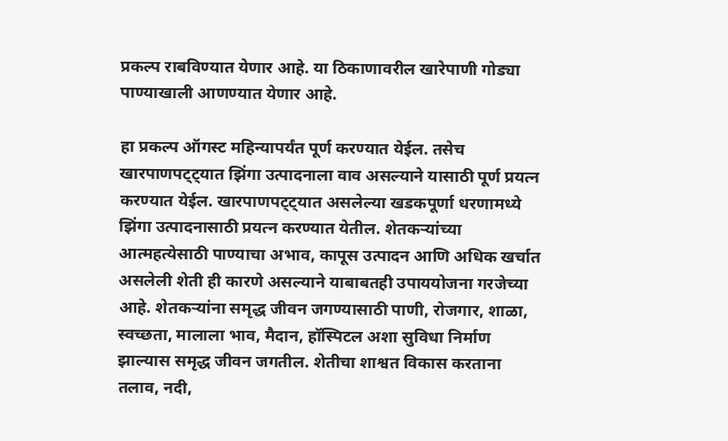प्रकल्प राबविण्यात येणार आहे. या ठिकाणावरील खारेपाणी गोड्या पाण्याखाली आणण्यात येणार आहे.

हा प्रकल्प ऑगस्ट महिन्यापर्यंत पूर्ण करण्यात येईल. तसेच खारपाणपट्ट्यात झिंगा उत्पादनाला वाव असल्याने यासाठी पूर्ण प्रयत्न करण्यात येईल. खारपाणपट्ट्यात असलेल्या खडकपूर्णा धरणामध्ये झिंगा उत्पादनासाठी प्रयत्न करण्यात येतील. शेतकऱ्यांच्या आत्महत्येसाठी पाण्याचा अभाव, कापूस उत्पादन आणि अधिक खर्चात असलेली शेती ही कारणे असल्याने याबाबतही उपाययोजना गरजेच्या आहे. शेतकऱ्यांना समृद्ध जीवन जगण्यासाठी पाणी, रोजगार, शाळा, स्वच्छता, मालाला भाव, मैदान, हॉस्पिटल अशा सुविधा निर्माण झाल्यास समृद्ध जीवन जगतील. शेतीचा शाश्वत विकास करताना तलाव, नदी,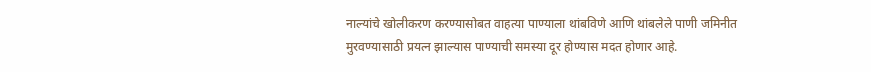नाल्यांचे खोलीकरण करण्यासोबत वाहत्या पाण्याला थांबविणे आणि थांबलेले पाणी जमिनीत मुरवण्यासाठी प्रयत्न झाल्यास पाण्याची समस्या दूर होण्यास मदत होणार आहे.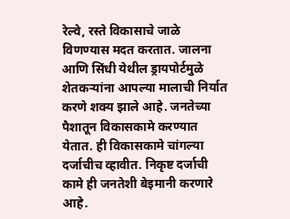रेल्वे, रस्ते विकासाचे जाळे विणण्यास मदत करतात. जालना आणि सिंधी येथील ड्रायपोर्टमुळे शेतकऱ्यांना आपल्या मालाची निर्यात करणे शक्य झाले आहे. जनतेच्या पैशातून विकासकामे करण्यात येतात. ही विकासकामे चांगल्या दर्जाचीच व्हावीत. निकृष्ट दर्जाची कामे ही जनतेशी बेइमानी करणारे आहे.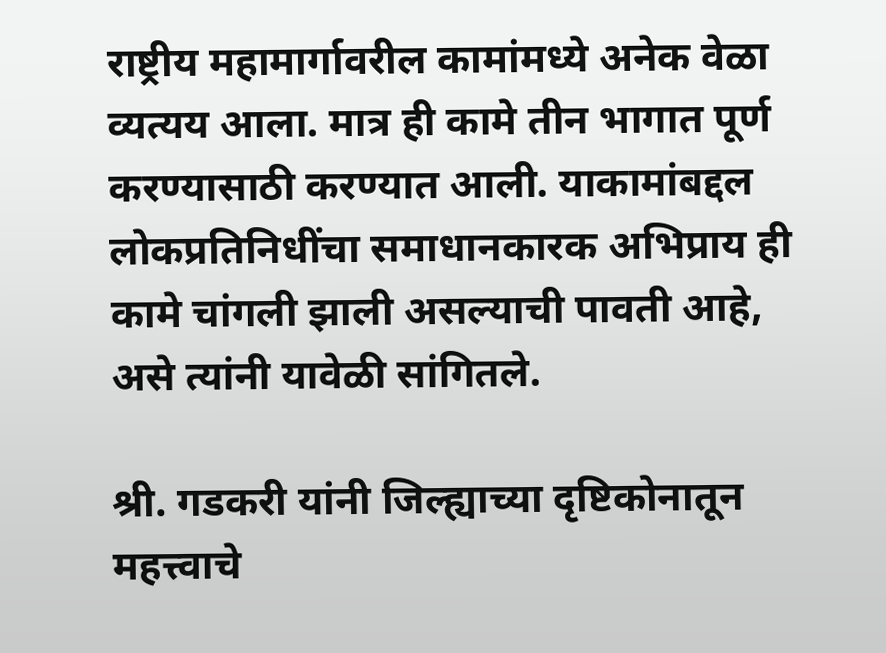राष्ट्रीय महामार्गावरील कामांमध्ये अनेक वेळा व्यत्यय आला. मात्र ही कामे तीन भागात पूर्ण करण्यासाठी करण्यात आली. याकामांबद्दल लोकप्रतिनिधींचा समाधानकारक अभिप्राय ही कामे चांगली झाली असल्याची पावती आहे, असे त्यांनी यावेळी सांगितले.

श्री. गडकरी यांनी जिल्ह्याच्या दृष्टिकोनातून महत्त्वाचे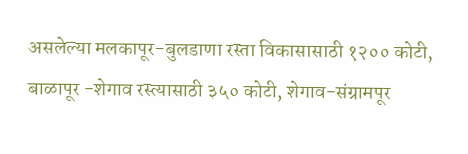असलेल्या मलकापूर-बुलडाणा रस्ता विकासासाठी १२०० कोटी, बाळापूर -शेगाव रस्त्यासाठी ३५० कोटी, शेगाव-संग्रामपूर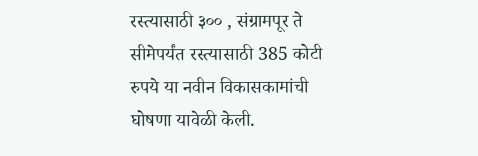रस्त्यासाठी ३०० , संग्रामपूर ते सीमेपर्यंत रस्त्यासाठी 385 कोटी रुपये या नवीन विकासकामांची घोषणा यावेळी केली.